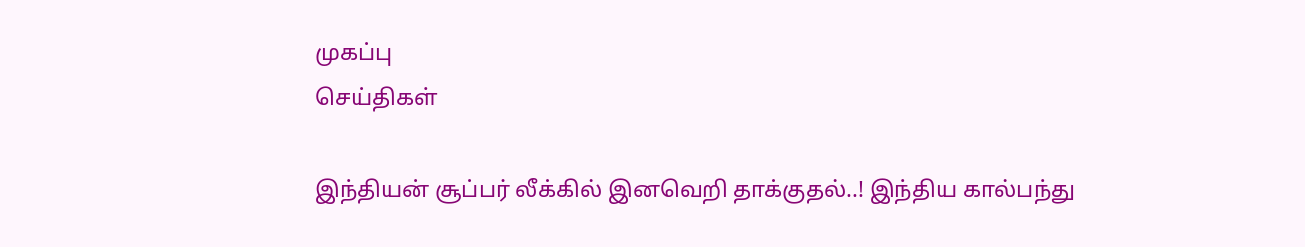முகப்பு
செய்திகள்

இந்தியன் சூப்பர் லீக்கில் இனவெறி தாக்குதல்..! இந்திய கால்பந்து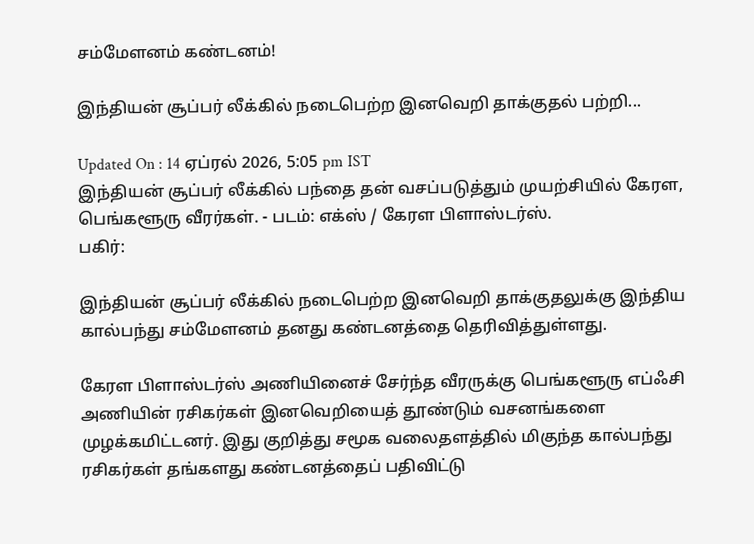சம்மேளனம் கண்டனம்!

இந்தியன் சூப்பர் லீக்கில் நடைபெற்ற இனவெறி தாக்குதல் பற்றி...

Updated On : 14 ஏப்ரல் 2026, 5:05 pm IST
இந்தியன் சூப்பர் லீக்கில் பந்தை தன் வசப்படுத்தும் முயற்சியில் கேரள, பெங்களூரு வீரர்கள். - படம்: எக்ஸ் / கேரள பிளாஸ்டர்ஸ்.
பகிர்:

இந்தியன் சூப்பர் லீக்கில் நடைபெற்ற இனவெறி தாக்குதலுக்கு இந்திய கால்பந்து சம்மேளனம் தனது கண்டனத்தை தெரிவித்துள்ளது.

கேரள பிளாஸ்டர்ஸ் அணியினைச் சேர்ந்த வீரருக்கு பெங்களூரு எப்ஃசி அணியின் ரசிகர்கள் இனவெறியைத் தூண்டும் வசனங்களை முழக்கமிட்டனர். இது குறித்து சமூக வலைதளத்தில் மிகுந்த கால்பந்து ரசிகர்கள் தங்களது கண்டனத்தைப் பதிவிட்டு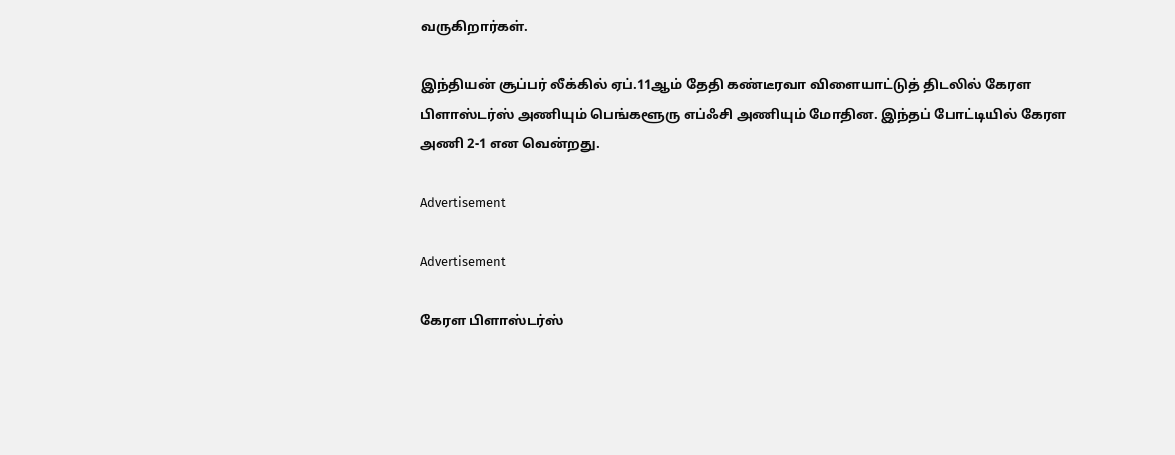வருகிறார்கள்.

இந்தியன் சூப்பர் லீக்கில் ஏப்.11ஆம் தேதி கண்டீரவா விளையாட்டுத் திடலில் கேரள பிளாஸ்டர்ஸ் அணியும் பெங்களூரு எப்ஃசி அணியும் மோதின. இந்தப் போட்டியில் கேரள அணி 2-1 என வென்றது.

Advertisement

Advertisement

கேரள பிளாஸ்டர்ஸ்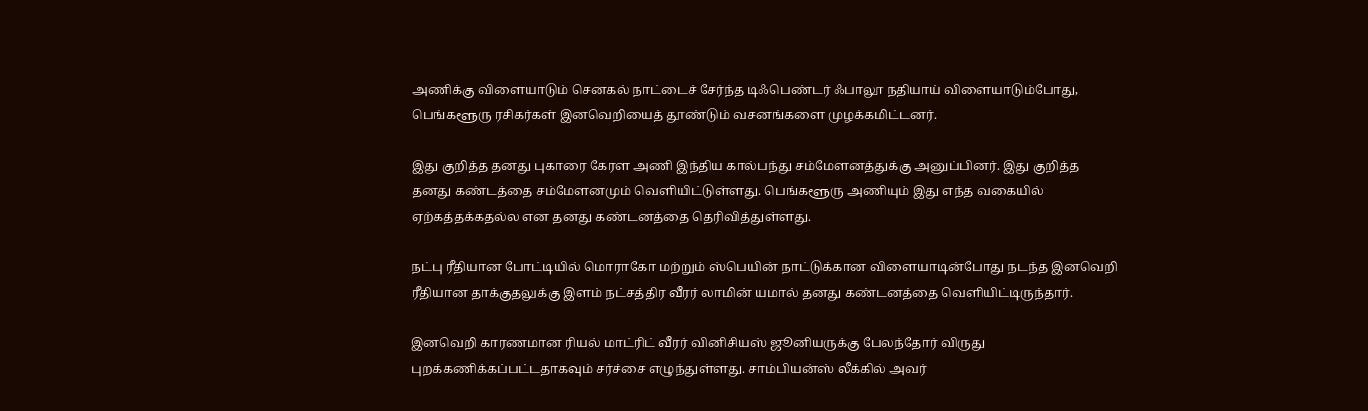அணிக்கு விளையாடும் செனகல் நாட்டைச் சேர்ந்த டிஃபெண்டர் ஃபாலூ நதியாய் விளையாடும்போது, பெங்களூரு ரசிகர்கள் இனவெறியைத் தூண்டும் வசனங்களை முழக்கமிட்டனர்.

இது குறித்த தனது புகாரை கேரள அணி இந்திய கால்பந்து சம்மேளனத்துக்கு அனுப்பினர். இது குறித்த தனது கண்டத்தை சம்மேளனமும் வெளியிட்டுள்ளது. பெங்களூரு அணியும் இது எந்த வகையில் ஏற்கத்தக்கதல்ல என தனது கண்டனத்தை தெரிவித்துள்ளது.

நட்பு ரீதியான போட்டியில் மொராகோ மற்றும் ஸ்பெயின் நாட்டுக்கான விளையாடின்போது நடந்த இனவெறி ரீதியான தாக்குதலுக்கு இளம் நட்சத்திர வீரர் லாமின் யமால் தனது கண்டனத்தை வெளியிட்டிருந்தார்.

இனவெறி காரணமான ரியல் மாட்ரிட் வீரர் வினிசியஸ் ஜூனியருக்கு பேலந்தோர் விருது புறக்கணிக்கப்பட்டதாகவும் சர்ச்சை எழுந்துள்ளது. சாம்பியன்ஸ் லீக்கில் அவர்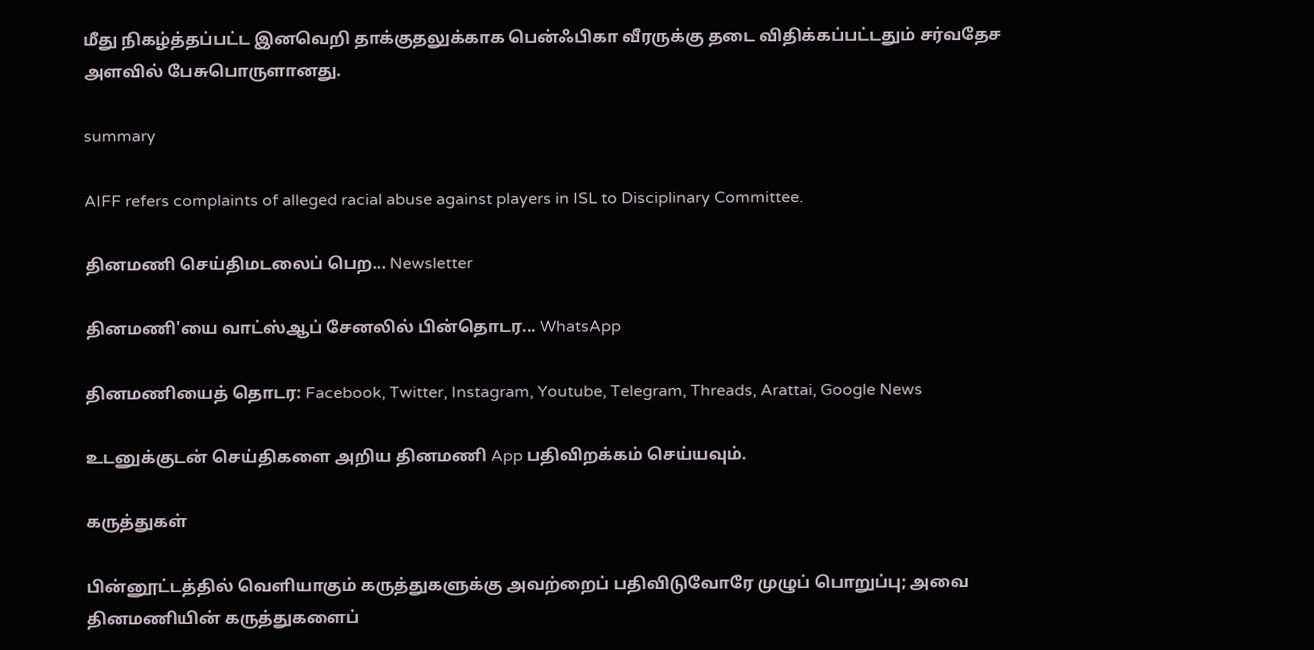மீது நிகழ்த்தப்பட்ட இனவெறி தாக்குதலுக்காக பென்ஃபிகா வீரருக்கு தடை விதிக்கப்பட்டதும் சர்வதேச அளவில் பேசுபொருளானது.

summary

AIFF refers complaints of alleged racial abuse against players in ISL to Disciplinary Committee.

தினமணி செய்திமடலைப் பெற... Newsletter

தினமணி'யை வாட்ஸ்ஆப் சேனலில் பின்தொடர... WhatsApp

தினமணியைத் தொடர: Facebook, Twitter, Instagram, Youtube, Telegram, Threads, Arattai, Google News

உடனுக்குடன் செய்திகளை அறிய தினமணி App பதிவிறக்கம் செய்யவும்.

கருத்துகள்

பின்னூட்டத்தில் வெளியாகும் கருத்துகளுக்கு அவற்றைப் பதிவிடுவோரே முழுப் பொறுப்பு; அவை தினமணியின் கருத்துகளைப்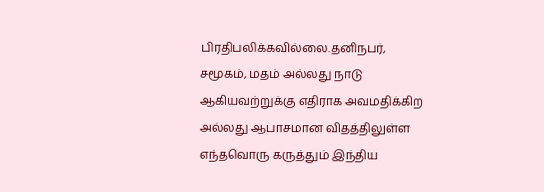பிரதிபலிக்கவில்லை.தனிநபர், சமூகம், மதம் அல்லது நாடு ஆகியவற்றுக்கு எதிராக அவமதிக்கிற அல்லது ஆபாசமான விதத்திலுள்ள எந்தவொரு கருத்தும் இந்திய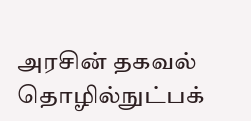அரசின் தகவல் தொழில்நுட்பக்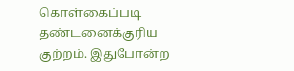கொள்கைப்படி தண்டனைக்குரிய குற்றம். இதுபோன்ற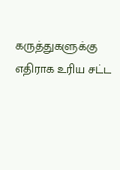கருத்துகளுக்கு எதிராக உரிய சட்ட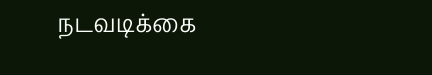நடவடிக்கை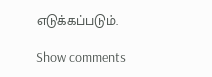எடுக்கப்படும்.

Show comments